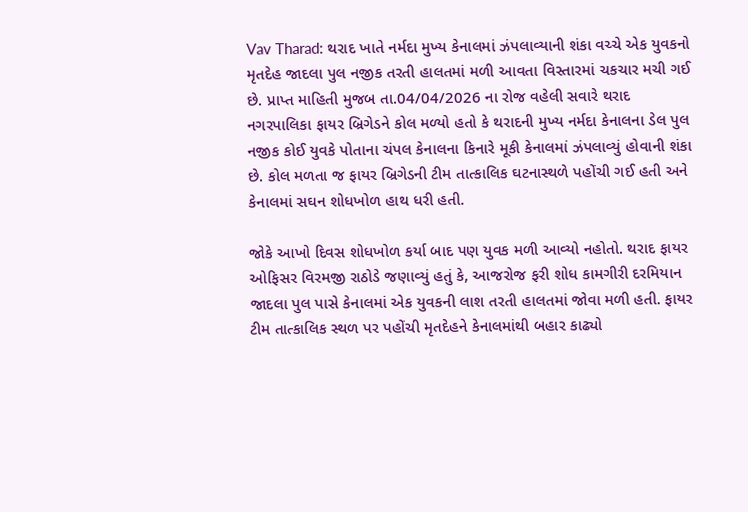Vav Tharad: થરાદ ખાતે નર્મદા મુખ્ય કેનાલમાં ઝંપલાવ્યાની શંકા વચ્ચે એક યુવકનો મૃતદેહ જાદલા પુલ નજીક તરતી હાલતમાં મળી આવતા વિસ્તારમાં ચકચાર મચી ગઈ છે. પ્રાપ્ત માહિતી મુજબ તા.04/04/2026 ના રોજ વહેલી સવારે થરાદ નગરપાલિકા ફાયર બ્રિગેડને કોલ મળ્યો હતો કે થરાદની મુખ્ય નર્મદા કેનાલના ડેલ પુલ નજીક કોઈ યુવકે પોતાના ચંપલ કેનાલના કિનારે મૂકી કેનાલમાં ઝંપલાવ્યું હોવાની શંકા છે. કોલ મળતા જ ફાયર બ્રિગેડની ટીમ તાત્કાલિક ઘટનાસ્થળે પહોંચી ગઈ હતી અને કેનાલમાં સઘન શોધખોળ હાથ ધરી હતી.

જોકે આખો દિવસ શોધખોળ કર્યા બાદ પણ યુવક મળી આવ્યો નહોતો. થરાદ ફાયર ઓફિસર વિરમજી રાઠોડે જણાવ્યું હતું કે, આજરોજ ફરી શોધ કામગીરી દરમિયાન જાદલા પુલ પાસે કેનાલમાં એક યુવકની લાશ તરતી હાલતમાં જોવા મળી હતી. ફાયર ટીમ તાત્કાલિક સ્થળ પર પહોંચી મૃતદેહને કેનાલમાંથી બહાર કાઢ્યો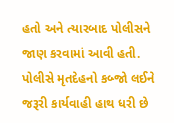હતો અને ત્યારબાદ પોલીસને જાણ કરવામાં આવી હતી.
પોલીસે મૃતદેહનો કબ્જો લઈને જરૂરી કાર્યવાહી હાથ ધરી છે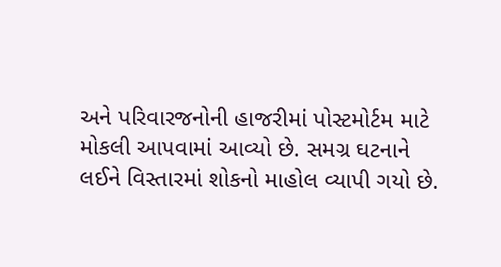અને પરિવારજનોની હાજરીમાં પોસ્ટમોર્ટમ માટે મોકલી આપવામાં આવ્યો છે. સમગ્ર ઘટનાને લઈને વિસ્તારમાં શોકનો માહોલ વ્યાપી ગયો છે.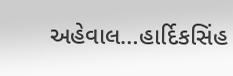અહેવાલ…હાર્દિકસિંહ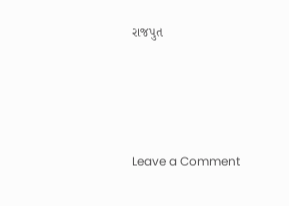રાજપુત




Leave a Comment